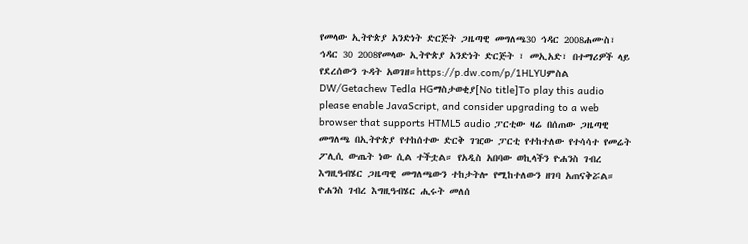የመላው ኢትዮጵያ አንድነት ድርጅት ጋዜጣዊ መግለጫ30 ኅዳር 2008ሐሙስ፣ ኅዳር 30 2008የመላው ኢትዮጵያ አንድነት ድርጅት ፣ መኢአድ፣ በተማሪዎች ላይ የደረሰውን ጉዳት አወገዘ።https://p.dw.com/p/1HLYUምስል DW/Getachew Tedla HGማስታወቂያ[No title]To play this audio please enable JavaScript, and consider upgrading to a web browser that supports HTML5 audio ፓርቲው ዛሬ በሰጠው ጋዜጣዊ መግለጫ በኢትዮጵያ የተከሰተው ድርቅ ገዢው ፓርቲ የተከተለው የተሳሳተ የመሬት ፖሊሲ ውጤት ነው ሲል ተችቷል። የአዲስ አበባው ወኪላችን ዮሐንስ ገብረ እግዚዓብሄር ጋዜጣዊ መግለጫውን ተከታትሎ የሚከተለውን ዘገባ አጠናቅሯል። ዮሐንስ ገብረ እግዚዓብሄር ሒሩት መለሰ